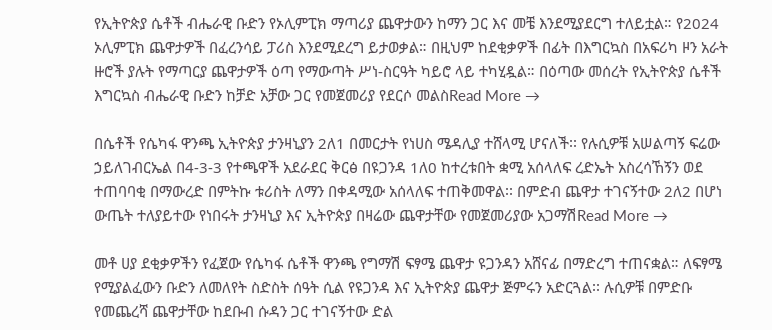የኢትዮጵያ ሴቶች ብሔራዊ ቡድን የኦሊምፒክ ማጣሪያ ጨዋታውን ከማን ጋር እና መቼ እንደሚያደርግ ተለይቷል። የ2024 ኦሊምፒክ ጨዋታዎች በፈረንሳይ ፓሪስ እንደሚደረግ ይታወቃል። በዚህም ከደቂቃዎች በፊት በእግርኳስ በአፍሪካ ዞን አራት ዙሮች ያሉት የማጣርያ ጨዋታዎች ዕጣ የማውጣት ሥነ-ስርዓት ካይሮ ላይ ተካሂዷል። በዕጣው መሰረት የኢትዮጵያ ሴቶች እግርኳስ ብሔራዊ ቡድን ከቻድ አቻው ጋር የመጀመሪያ የደርሶ መልስRead More →

በሴቶች የሴካፋ ዋንጫ ኢትዮጵያ ታንዛኒያን 2ለ1 በመርታት የነሀስ ሜዳሊያ ተሸላሚ ሆናለች፡፡ የሉሲዎቹ አሠልጣኝ ፍሬው ኃይለገብርኤል በ4-3-3 የተጫዋች አደራደር ቅርፅ በዩጋንዳ 1ለ0 ከተረቱበት ቋሚ አሰላለፍ ረድኤት አስረሳኸኝን ወደ ተጠባባቂ በማውረድ በምትኩ ቱሪስት ለማን በቀዳሚው አሰላለፍ ተጠቅመዋል፡፡ በምድብ ጨዋታ ተገናኝተው 2ለ2 በሆነ ውጤት ተለያይተው የነበሩት ታንዛኒያ እና ኢትዮጵያ በዛሬው ጨዋታቸው የመጀመሪያው አጋማሽRead More →

መቶ ሀያ ደቂቃዎችን የፈጀው የሴካፋ ሴቶች ዋንጫ የግማሽ ፍፃሜ ጨዋታ ዩጋንዳን አሸናፊ በማድረግ ተጠናቋል። ለፍፃሜ የሚያልፈውን ቡድን ለመለየት ስድስት ሰዓት ሲል የዩጋንዳ እና ኢትዮጵያ ጨዋታ ጅምሩን አድርጓል፡፡ ሉሲዎቹ በምድቡ የመጨረሻ ጨዋታቸው ከደቡብ ሱዳን ጋር ተገናኝተው ድል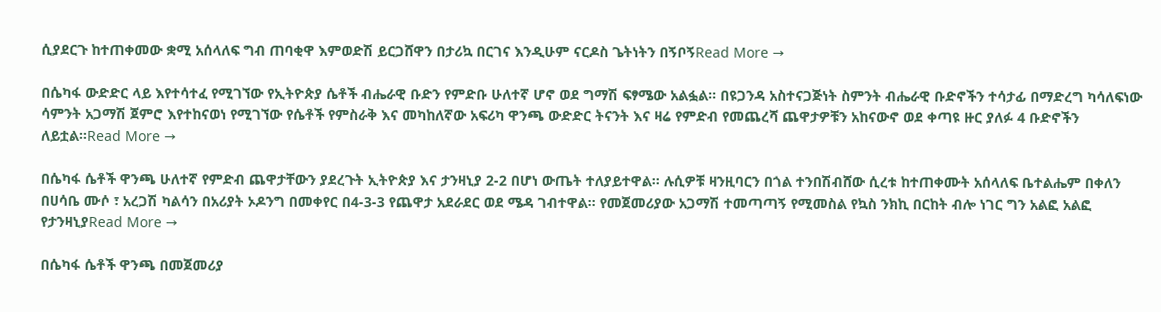ሲያደርጉ ከተጠቀመው ቋሚ አሰላለፍ ግብ ጠባቂዋ እምወድሽ ይርጋሸዋን በታሪኳ በርገና እንዲሁም ናርዶስ ጌትነትን በኝቦኝRead More →

በሴካፋ ውድድር ላይ እየተሳተፈ የሚገኘው የኢትዮጵያ ሴቶች ብሔራዊ ቡድን የምድቡ ሁለተኛ ሆኖ ወደ ግማሽ ፍፃሜው አልፏል። በዩጋንዳ አስተናጋጅነት ስምንት ብሔራዊ ቡድኖችን ተሳታፊ በማድረግ ካሳለፍነው ሳምንት አጋማሽ ጀምሮ እየተከናወነ የሚገኘው የሴቶች የምስራቅ እና መካከለኛው አፍሪካ ዋንጫ ውድድር ትናንት እና ዛሬ የምድብ የመጨረሻ ጨዋታዎቹን አከናውኖ ወደ ቀጣዩ ዙር ያለፉ 4 ቡድኖችን ለይቷል።Read More →

በሴካፋ ሴቶች ዋንጫ ሁለተኛ የምድብ ጨዋታቸውን ያደረጉት ኢትዮጵያ እና ታንዛኒያ 2-2 በሆነ ውጤት ተለያይተዋል፡፡ ሉሲዎቹ ዛንዚባርን በጎል ተንበሽብሸው ሲረቱ ከተጠቀሙት አሰላለፍ ቤተልሔም በቀለን በሀሳቤ ሙሶ ፣ አረጋሽ ካልሳን በአሪያት ኦዶንግ በመቀየር በ4-3-3 የጨዋታ አደራደር ወደ ሜዳ ገብተዋል፡፡ የመጀመሪያው አጋማሽ ተመጣጣኝ የሚመስል የኳስ ንክኪ በርከት ብሎ ነገር ግን አልፎ አልፎ የታንዛኒያRead More →

በሴካፋ ሴቶች ዋንጫ በመጀመሪያ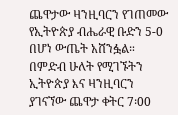ጨዋታው ዛንዚባርን የገጠመው የኢትዮጵያ ብሔራዊ ቡድን 5-0 በሆነ ውጤት አሸንፏል። በምድብ ሁለት የሚገኙትን ኢትዮጵያ እና ዛንዚባርን ያገናኘው ጨዋታ ቀትር 7፡00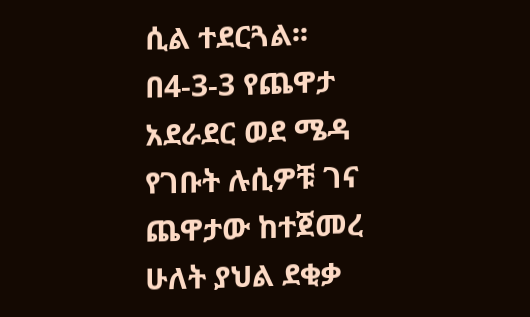ሲል ተደርጓል፡፡ በ4-3-3 የጨዋታ አደራደር ወደ ሜዳ የገቡት ሉሲዎቹ ገና ጨዋታው ከተጀመረ ሁለት ያህል ደቂቃ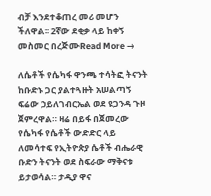ብቻ እንደተቆጠረ መሪ መሆን ችለዋል፡፡ 2ኛው ደቂቃ ላይ ከቀኝ መስመር በረጅሙRead More →

ለሴቶች የሴካፋ ዋንጫ ተሳትፎ ትናንት ከቡድኑ ጋር ያልተጓዙት አሠልጣኝ ፍሬው ኃይለገብርኤል ወደ ዩጋንዳ ጉዞ ጀምረዋል። ዛሬ በይፋ በጀመረው የሴካፋ የሴቶች ውድድር ላይ ለመሳተፍ የኢትዮጵያ ሴቶች ብሔራዊ ቡድን ትናንት ወደ ስፍራው ማቅናቱ ይታወሳል። ታዲያ ዋና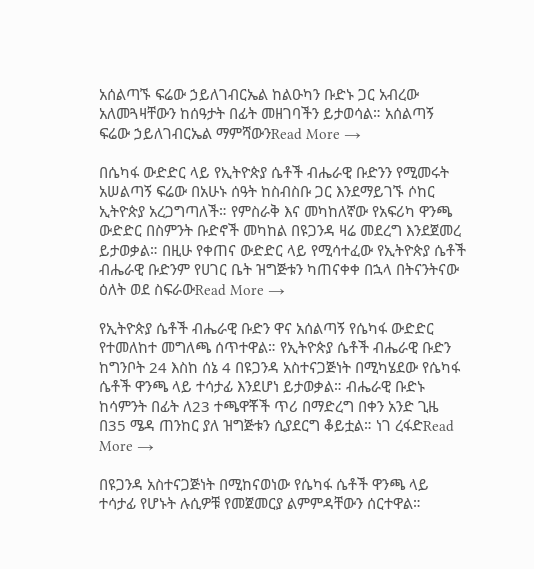አሰልጣኙ ፍሬው ኃይለገብርኤል ከልዑካን ቡድኑ ጋር አብረው አለመጓዛቸውን ከሰዓታት በፊት መዘገባችን ይታወሳል። አሰልጣኝ ፍሬው ኃይለገብርኤል ማምሻውንRead More →

በሴካፋ ውድድር ላይ የኢትዮጵያ ሴቶች ብሔራዊ ቡድንን የሚመሩት አሠልጣኝ ፍሬው በአሁኑ ሰዓት ከስብስቡ ጋር እንደማይገኙ ሶከር ኢትዮጵያ አረጋግጣለች። የምስራቅ እና መካከለኛው የአፍሪካ ዋንጫ ውድድር በስምንት ቡድኖች መካከል በዩጋንዳ ዛሬ መደረግ እንደጀመረ ይታወቃል። በዚሁ የቀጠና ውድድር ላይ የሚሳተፈው የኢትዮጵያ ሴቶች ብሔራዊ ቡድንም የሀገር ቤት ዝግጅቱን ካጠናቀቀ በኋላ በትናንትናው ዕለት ወደ ስፍራውRead More →

የኢትዮጵያ ሴቶች ብሔራዊ ቡድን ዋና አሰልጣኝ የሴካፋ ውድድር የተመለከተ መግለጫ ሰጥተዋል። የኢትዮጵያ ሴቶች ብሔራዊ ቡድን ከግንቦት 24 እስከ ሰኔ 4 በዩጋንዳ አስተናጋጅነት በሚካሄደው የሴካፋ ሴቶች ዋንጫ ላይ ተሳታፊ እንደሆነ ይታወቃል። ብሔራዊ ቡድኑ ከሳምንት በፊት ለ23 ተጫዋቾች ጥሪ በማድረግ በቀን አንድ ጊዜ በ35 ሜዳ ጠንከር ያለ ዝግጅቱን ሲያደርግ ቆይቷል። ነገ ረፋድRead More →

በዩጋንዳ አስተናጋጅነት በሚከናወነው የሴካፋ ሴቶች ዋንጫ ላይ ተሳታፊ የሆኑት ሉሲዎቹ የመጀመርያ ልምምዳቸውን ሰርተዋል።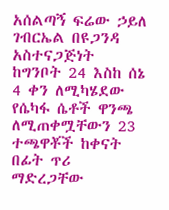አሰልጣኝ ፍሬው ኃይለ ገብርኤል በዩጋንዳ አስተናጋጅነት ከግንቦት 24 እስከ ሰኔ 4 ቀን ለሚካሄደው የሴካፋ ሴቶች ዋንጫ ለሚጠቀሟቸውን 23 ተጫዋቾች ከቀናት በፊት ጥሪ ማድረጋቸው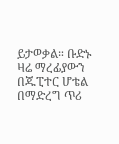ይታወቃል። ቡድኑ ዛሬ ማረፊያውን በጁፒተር ሆቴል በማድረግ ጥሪ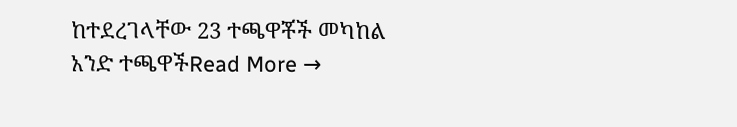ከተደረገላቸው 23 ተጫዋቾች መካከል አንድ ተጫዋችRead More →